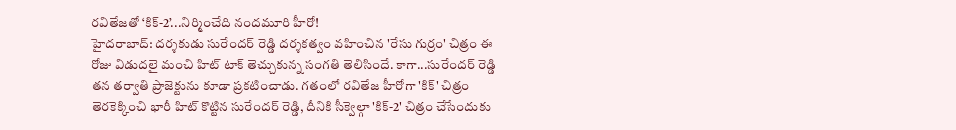రవితేజతో ‘కిక్-2’...నిర్మించేది నందమూరి హీరో!
హైదరాబాద్: దర్శకుడు సురేందర్ రెడ్డి దర్శకత్వం వహించిన 'రేసు గుర్రం' చిత్రం ఈ రోజు విడుదలై మంచి హిట్ టాక్ తెచ్చుకున్న సంగతి తెలిసిందే. కాగా...సురేందర్ రెడ్డి తన తర్వాతి ప్రాజెక్టును కూడా ప్రకటించాడు. గతంలో రవితేజ హీరోగా 'కిక్' చిత్రం తెరకెక్కించి భారీ హిట్ కొట్టిన సురేందర్ రెడ్డి, దీనికి సీక్వెల్గా 'కిక్-2' చిత్రం చేసేందుకు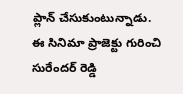ప్లాన్ చేసుకుంటున్నాడు.
ఈ సినిమా ప్రాజెక్టు గురించి సురేందర్ రెడ్డి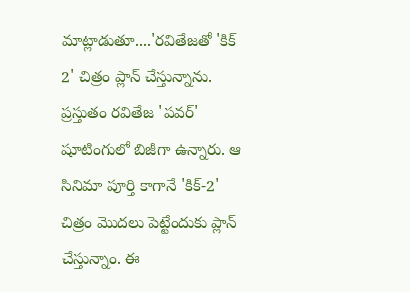మాట్లాడుతూ....'రవితేజతో 'కిక్ 2' చిత్రం ప్లాన్ చేస్తున్నాను. ప్రస్తుతం రవితేజ 'పవర్' షూటింగులో బిజీగా ఉన్నారు. ఆ సినిమా పూర్తి కాగానే 'కిక్-2' చిత్రం మొదలు పెట్టేందుకు ప్లాన్ చేస్తున్నాం. ఈ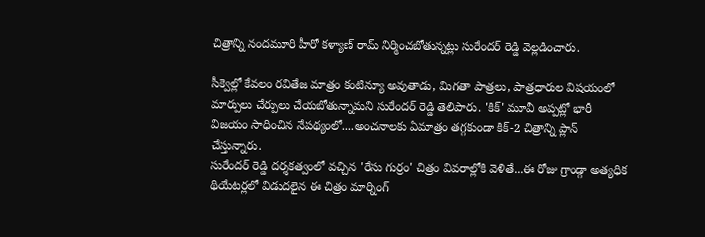చిత్రాన్ని నందమూరి హీరో కళ్యాణ్ రామ్ నిర్మించబోతున్నట్లు సురేందర్ రెడ్డి వెల్లడించారు.

సీక్వెల్లో కేవలం రవితేజ మాత్రం కంటిన్యూ అవుతాడు, మిగతా పాత్రలు, పాత్రధారుల విషయంలో మార్పులు చేర్పులు చేయబోతున్నామని సురేందర్ రెడ్డి తెలిపారు. 'కిక్' మూవీ అప్పట్లో భారీ విజయం సాధించిన నేపథ్యంలో....అంచనాలకు ఏమాత్రం తగ్గకుండా కిక్-2 చిత్రాన్ని ప్లాన్ చేస్తున్నారు.
సురేందర్ రెడ్డి దర్శకత్వంలో వచ్చిన 'రేసు గుర్రం' చిత్రం వివరాల్లోకి వెళితే...ఈ రోజు గ్రాండ్గా అత్యధిక థియేటర్లలో విడుదలైన ఈ చిత్రం మార్నింగ్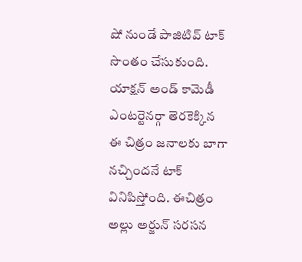షో నుండే పాజిటివ్ టాక్ సొంతం చేసుకుంది. యాక్షన్ అండ్ కామెడీ ఎంటర్టెనర్గా తెరకెక్కిన ఈ చిత్రం జనాలకు బాగా నచ్చిందనే టాక్ వినిపిస్తోంది. ఈచిత్రం అల్లు అర్జున్ సరసన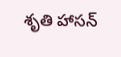శృతి హాసన్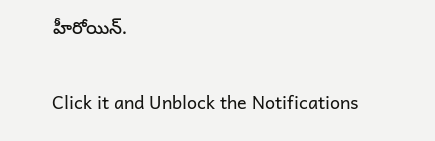హీరోయిన్.


Click it and Unblock the Notifications